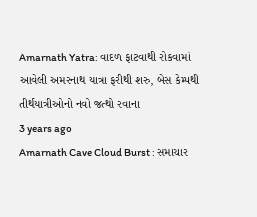Amarnath Yatra: વાદળ ફાટવાથી રોકવામાં આવેલી અમરનાથ યાત્રા ફરીથી શરુ, બેસ કેમ્પથી તીર્થયાત્રીઓનો નવો જત્થો રવાના
3 years ago
Amarnath Cave Cloud Burst : સમાચાર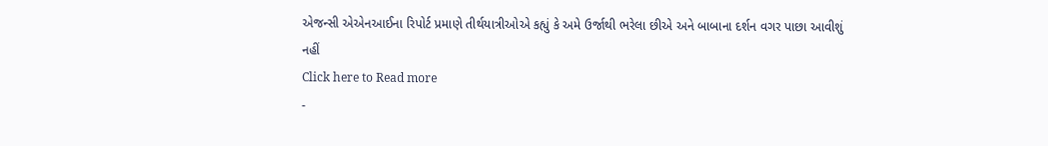એજન્સી એએનઆઈના રિપોર્ટ પ્રમાણે તીર્થયાત્રીઓએ કહ્યું કે અમે ઉર્જાથી ભરેલા છીએ અને બાબાના દર્શન વગર પાછા આવીશું નહીં
Click here to Read more
-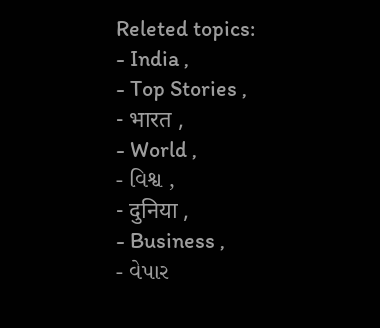Releted topics:
- India ,
- Top Stories ,
- भारत ,
- World ,
- વિશ્વ ,
- दुनिया ,
- Business ,
- વેપાર